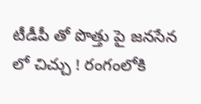టీడీపీ తో పొత్తు పై జనసేన లో చిచ్చు ! రంగంలోకి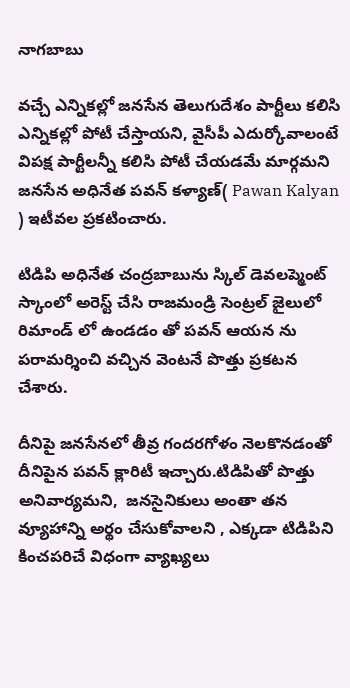నాగబాబు

వచ్చే ఎన్నికల్లో జనసేన తెలుగుదేశం పార్టీలు కలిసి ఎన్నికల్లో పోటీ చేస్తాయని, వైసీపీ ఎదుర్కోవాలంటే విపక్ష పార్టీలన్నీ కలిసి పోటీ చేయడమే మార్గమని జనసేన అధినేత పవన్ కళ్యాణ్( Pawan Kalyan ) ఇటీవల ప్రకటించారు.

టిడిపి అధినేత చంద్రబాబును స్కిల్ డెవలప్మెంట్ స్కాంలో అరెస్ట్ చేసి రాజమండ్రి సెంట్రల్ జైలులో రిమాండ్ లో ఉండడం తో పవన్ ఆయన ను పరామర్శించి వచ్చిన వెంటనే పొత్తు ప్రకటన చేశారు.

దీనిపై జనసేనలో తీవ్ర గందరగోళం నెలకొనడంతో దీనిపైన పవన్ క్లారిటీ ఇచ్చారు.టిడిపితో పొత్తు అనివార్యమని,  జనసైనికులు అంతా తన వ్యూహాన్ని అర్థం చేసుకోవాలని , ఎక్కడా టిడిపిని కించపరిచే విధంగా వ్యాఖ్యలు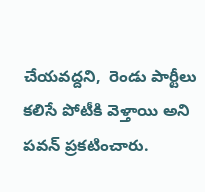చేయవద్దని,  రెండు పార్టీలు కలిసే పోటీకి వెళ్తాయి అని పవన్ ప్రకటించారు.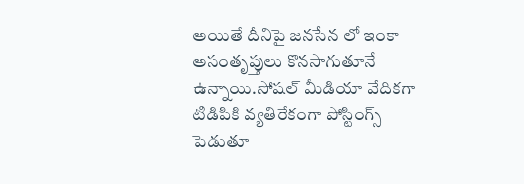అయితే దీనిపై జనసేన లో ఇంకా అసంతృప్తులు కొనసాగుతూనే ఉన్నాయి.సోషల్ మీడియా వేదికగా టిడిపికి వ్యతిరేకంగా పోస్టింగ్స్ పెడుతూ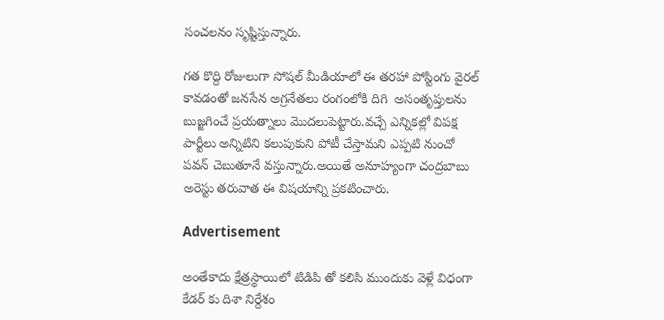సంచలనం సృష్టిస్తున్నారు.

గత కొద్ది రోజులుగా సోషల్ మీడియాలో ఈ తరహా పోస్టింగు వైరల్ కావడంతో జనసేన అగ్రనేతలు రంగంలోకి దిగి  అసంతృప్తులను బుజ్జగించే ప్రయత్నాలు మొదలుపెట్టారు.వచ్చే ఎన్నికల్లో విపక్ష పార్టీలు అన్నిటిని కలుపుకుని పోటీ చేస్తామని ఎప్పటి నుంచో పవన్ చెబుతూనే వస్తున్నారు.అయితే అనూహ్యంగా చంద్రబాబు అరెస్టు తరువాత ఈ విషయాన్ని ప్రకటించారు.

Advertisement

అంతేకాదు క్షేత్రస్థాయిలో టిడిపి తో కలిసి ముందుకు వెళ్లే విధంగా కేడర్ కు దిశా నిర్దేశం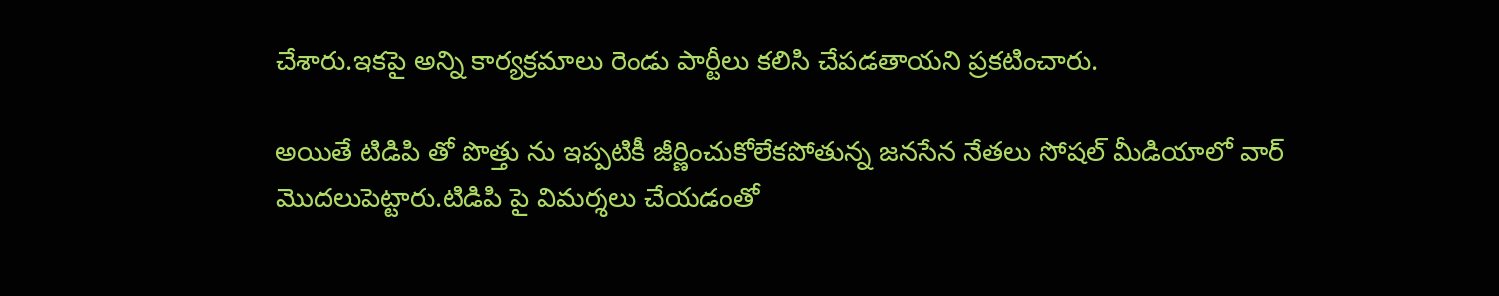చేశారు.ఇకపై అన్ని కార్యక్రమాలు రెండు పార్టీలు కలిసి చేపడతాయని ప్రకటించారు.

అయితే టిడిపి తో పొత్తు ను ఇప్పటికీ జీర్ణించుకోలేకపోతున్న జనసేన నేతలు సోషల్ మీడియాలో వార్ మొదలుపెట్టారు.టిడిపి పై విమర్శలు చేయడంతో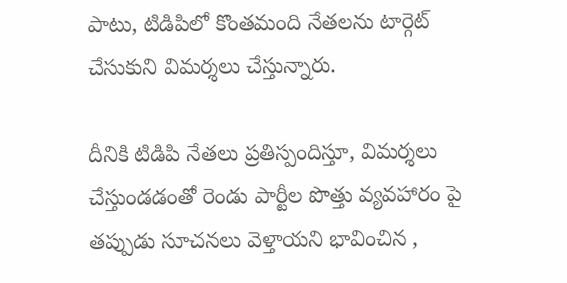పాటు, టిడిపిలో కొంతమంది నేతలను టార్గెట్ చేసుకుని విమర్శలు చేస్తున్నారు.

దీనికి టిడిపి నేతలు ప్రతిస్పందిస్తూ, విమర్శలు చేస్తుండడంతో రెండు పార్టీల పొత్తు వ్యవహారం పై తప్పుడు సూచనలు వెళ్తాయని భావించిన ,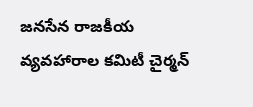జనసేన రాజకీయ వ్యవహారాల కమిటీ చైర్మన్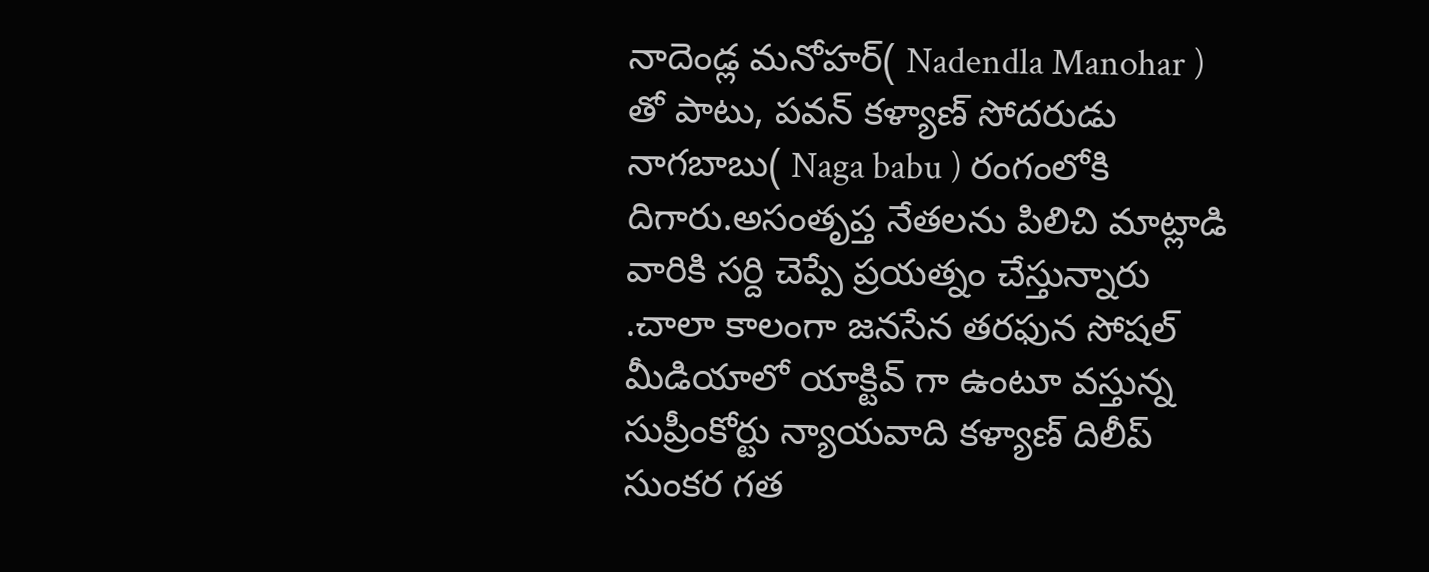నాదెండ్ల మనోహర్( Nadendla Manohar ) తో పాటు, పవన్ కళ్యాణ్ సోదరుడు నాగబాబు( Naga babu ) రంగంలోకి దిగారు.అసంతృప్త నేతలను పిలిచి మాట్లాడి వారికి సర్ది చెప్పే ప్రయత్నం చేస్తున్నారు .చాలా కాలంగా జనసేన తరఫున సోషల్ మీడియాలో యాక్టివ్ గా ఉంటూ వస్తున్న సుప్రీంకోర్టు న్యాయవాది కళ్యాణ్ దిలీప్ సుంకర గత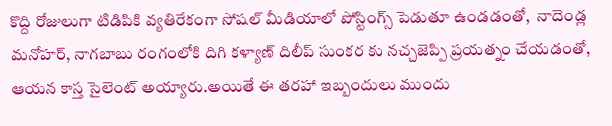కొద్ది రోజులుగా టిడిపికి వ్యతిరేకంగా సోషల్ మీడియాలో పోస్టింగ్స్ పెడుతూ ఉండడంతో,  నాదెండ్ల మనోహర్, నాగబాబు రంగంలోకి దిగి కళ్యాణ్ దిలీప్ సుంకర కు నచ్చజెప్పి ప్రయత్నం చేయడంతో, ఆయన కాస్త సైలెంట్ అయ్యారు.అయితే ఈ తరహా ఇబ్బందులు ముందు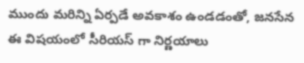ముందు మరిన్ని ఏర్పడే అవకాశం ఉండడంతో, జనసేన ఈ విషయంలో సీరియస్ గా నిర్ణయాలు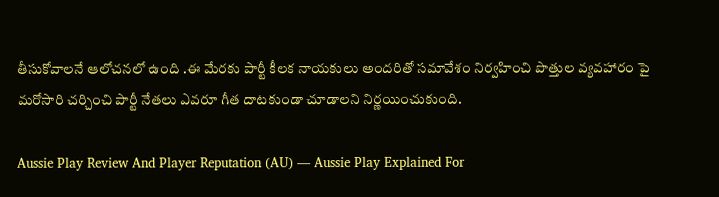తీసుకోవాలనే ఆలోచనలో ఉంది .ఈ మేరకు పార్టీ కీలక నాయకులు అందరితో సమావేశం నిర్వహించి పొత్తుల వ్యవహారం పై మరోసారి చర్చించి పార్టీ నేతలు ఎవరూ గీత దాటకుండా చూడాలని నిర్ణయించుకుంది.

Aussie Play Review And Player Reputation (AU) — Aussie Play Explained For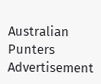Australian Punters
Advertisement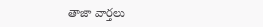తాజా వార్తలు